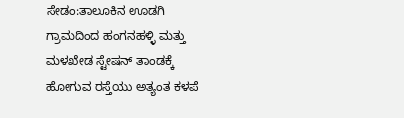ಸೇಡಂ:ತಾಲೂಕಿನ ಊಡಗಿ ಗ್ರಾಮದಿಂದ ಹಂಗನಹಳ್ಳಿ ಮತ್ತು ಮಳಖೇಡ ಸ್ಟೇಷನ್ ತಾಂಡಕ್ಕೆ ಹೋಗುವ ರಸ್ತೆಯು ಅತ್ಯಂತ ಕಳಪೆ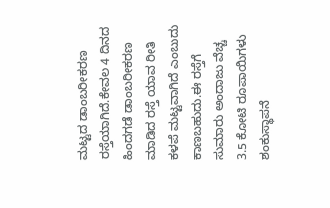ಮಟ್ಟದ ಡಾಂಬರೀಕರಣ ರಸ್ತೆಯಾಗಿದೆ.ಕೇವಲ 4 ದಿನದ ಹಿಂದಗಡೆ ಡಾಂಬರೀಕರಣ ಮಾಡಿದ ರಸ್ತೆ ಯಾವ ರೀತಿ ಕಳಪೆ ಮಟ್ಟವಾಗಿದೆ ಎಂಬುದು ಕಾಣಬಹುದು.ಈ ರಸ್ತೆಗೆ ಸುಮಾರು ಅಂದಾಜು ವೆಚ್ಚ 3.5 ಕೋಟಿ ರೂಪಾಯಿಗಳು ಶಂಕುಸ್ಥಾಪನೆ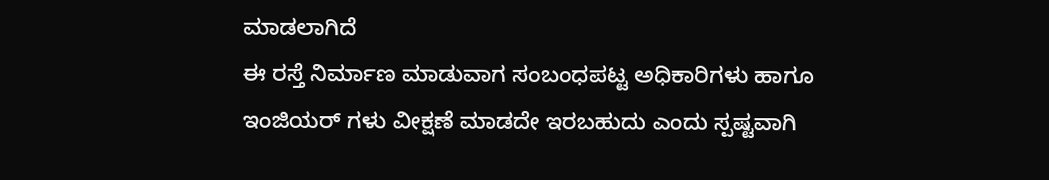ಮಾಡಲಾಗಿದೆ
ಈ ರಸ್ತೆ ನಿರ್ಮಾಣ ಮಾಡುವಾಗ ಸಂಬಂಧಪಟ್ಟ ಅಧಿಕಾರಿಗಳು ಹಾಗೂ ಇಂಜಿಯರ್ ಗಳು ವೀಕ್ಷಣೆ ಮಾಡದೇ ಇರಬಹುದು ಎಂದು ಸ್ಪಷ್ಟವಾಗಿ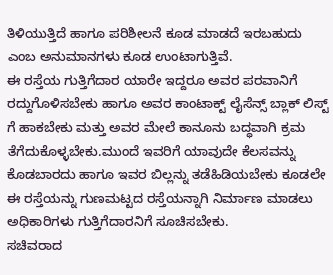ತಿಳಿಯುತ್ತಿದೆ ಹಾಗೂ ಪರಿಶೀಲನೆ ಕೂಡ ಮಾಡದೆ ಇರಬಹುದು ಎಂಬ ಅನುಮಾನಗಳು ಕೂಡ ಉಂಟಾಗುತ್ತಿವೆ.
ಈ ರಸ್ತೆಯ ಗುತ್ತಿಗೆದಾರ ಯಾರೇ ಇದ್ದರೂ ಅವರ ಪರವಾನಿಗೆ ರದ್ದುಗೊಳಿಸಬೇಕು ಹಾಗೂ ಅವರ ಕಾಂಟಾಕ್ಟ್ ಲೈಸೆನ್ಸ್ ಬ್ಲಾಕ್ ಲಿಸ್ಟ್ ಗೆ ಹಾಕಬೇಕು ಮತ್ತು ಅವರ ಮೇಲೆ ಕಾನೂನು ಬದ್ಧವಾಗಿ ಕ್ರಮ ತೆಗೆದುಕೊಳ್ಳಬೇಕು.ಮುಂದೆ ಇವರಿಗೆ ಯಾವುದೇ ಕೆಲಸವನ್ನು ಕೊಡಬಾರದು ಹಾಗೂ ಇವರ ಬಿಲ್ಲನ್ನು ತಡೆಹಿಡಿಯಬೇಕು ಕೂಡಲೇ ಈ ರಸ್ತೆಯನ್ನು ಗುಣಮಟ್ಟದ ರಸ್ತೆಯನ್ನಾಗಿ ನಿರ್ಮಾಣ ಮಾಡಲು ಅಧಿಕಾರಿಗಳು ಗುತ್ತಿಗೆದಾರನಿಗೆ ಸೂಚಿಸಬೇಕು.
ಸಚಿವರಾದ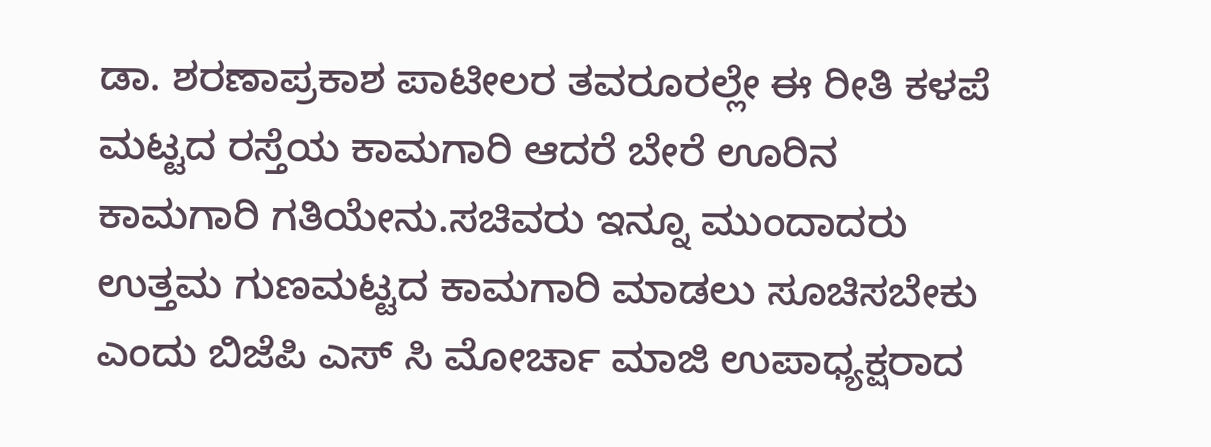ಡಾ. ಶರಣಾಪ್ರಕಾಶ ಪಾಟೀಲರ ತವರೂರಲ್ಲೇ ಈ ರೀತಿ ಕಳಪೆ ಮಟ್ಟದ ರಸ್ತೆಯ ಕಾಮಗಾರಿ ಆದರೆ ಬೇರೆ ಊರಿನ ಕಾಮಗಾರಿ ಗತಿಯೇನು.ಸಚಿವರು ಇನ್ನೂ ಮುಂದಾದರು ಉತ್ತಮ ಗುಣಮಟ್ಟದ ಕಾಮಗಾರಿ ಮಾಡಲು ಸೂಚಿಸಬೇಕು ಎಂದು ಬಿಜೆಪಿ ಎಸ್ ಸಿ ಮೋರ್ಚಾ ಮಾಜಿ ಉಪಾಧ್ಯಕ್ಷರಾದ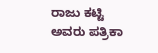ರಾಜು ಕಟ್ಟಿ ಅವರು ಪತ್ರಿಕಾ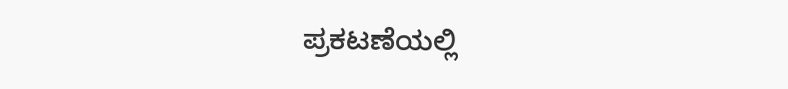ಪ್ರಕಟಣೆಯಲ್ಲಿ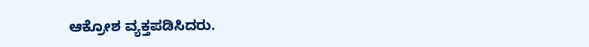ಆಕ್ರೋಶ ವ್ಯಕ್ತಪಡಿಸಿದರು.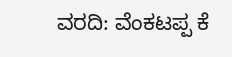ವರದಿ: ವೆಂಕಟಪ್ಪ ಕೆ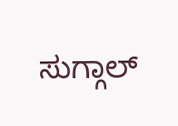ಸುಗ್ಗಾಲ್